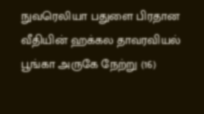நுவரெலியா பதுளை பிரதான வீதியின் ஹக்கல தாவரவியல் பூங்கா அருகே நேற்று (16)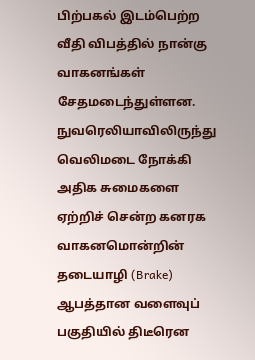பிற்பகல் இடம்பெற்ற வீதி விபத்தில் நான்கு வாகனங்கள் சேதமடைந்துள்ளன.
நுவரெலியாவிலிருந்து வெலிமடை நோக்கி அதிக சுமைகளை ஏற்றிச் சென்ற கனரக வாகனமொன்றின் தடையாழி (Brake) ஆபத்தான வளைவுப் பகுதியில் திடீரென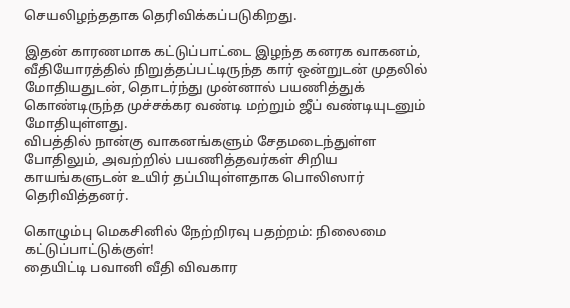செயலிழந்ததாக தெரிவிக்கப்படுகிறது.

இதன் காரணமாக கட்டுப்பாட்டை இழந்த கனரக வாகனம், வீதியோரத்தில் நிறுத்தப்பட்டிருந்த கார் ஒன்றுடன் முதலில் மோதியதுடன், தொடர்ந்து முன்னால் பயணித்துக் கொண்டிருந்த முச்சக்கர வண்டி மற்றும் ஜீப் வண்டியுடனும் மோதியுள்ளது.
விபத்தில் நான்கு வாகனங்களும் சேதமடைந்துள்ள போதிலும், அவற்றில் பயணித்தவர்கள் சிறிய காயங்களுடன் உயிர் தப்பியுள்ளதாக பொலிஸார் தெரிவித்தனர்.

கொழும்பு மெகசினில் நேற்றிரவு பதற்றம்: நிலைமை கட்டுப்பாட்டுக்குள்!
தையிட்டி பவானி வீதி விவகார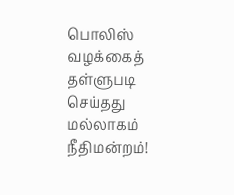பொலிஸ் வழக்கைத் தள்ளுபடி செய்தது மல்லாகம் நீதிமன்றம்!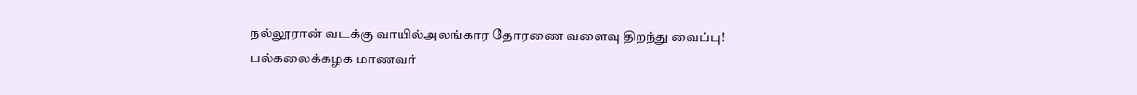நல்லூரான் வடக்கு வாயில்அலங்கார தோரணை வளைவு திறந்து வைப்பு!
பல்கலைக்கழக மாணவர்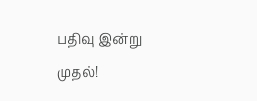பதிவு இன்று முதல்!